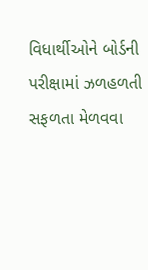વિધાર્થીઓને બોર્ડની પરીક્ષામાં ઝળહળતી સફળતા મેળવવા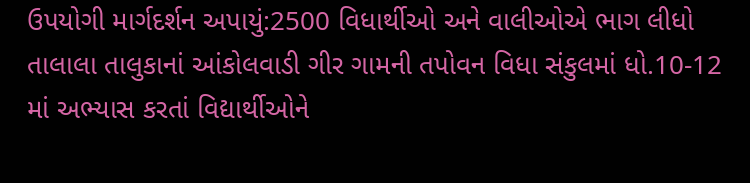ઉપયોગી માર્ગદર્શન અપાયું:2500 વિધાર્થીઓ અને વાલીઓએ ભાગ લીધો
તાલાલા તાલુકાનાં આંકોલવાડી ગીર ગામની તપોવન વિધા સંકુલમાં ધો.10-12 માં અભ્યાસ કરતાં વિદ્યાર્થીઓને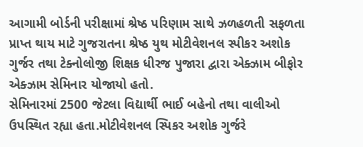આગામી બોર્ડની પરીક્ષામાં શ્રેષ્ઠ પરિણામ સાથે ઝળહળતી સફળતા પ્રાપ્ત થાય માટે ગુજરાતના શ્રેષ્ઠ યુથ મોટીવેશનલ સ્પીકર અશોક ગુર્જર તથા ટેક્નોલોજી શિક્ષક ધીરજ પુજારા દ્વારા એક્ઝામ બીફોર એક્ઝામ સેમિનાર યોજાયો હતો.
સેમિનારમાં 2500 જેટલા વિદ્યાર્થી ભાઈ બહેનો તથા વાલીઓ ઉપસ્થિત રહ્યા હતા.મોટીવેશનલ સ્પિકર અશોક ગુર્જરે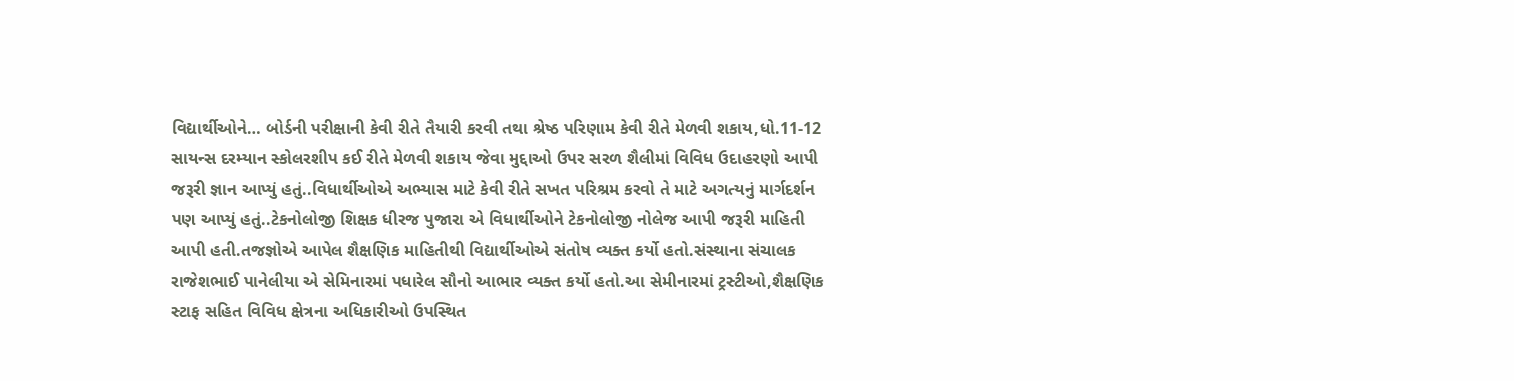વિદ્યાર્થીઓને… બોર્ડની પરીક્ષાની કેવી રીતે તૈયારી કરવી તથા શ્રેષ્ઠ પરિણામ કેવી રીતે મેળવી શકાય,ધો.11-12 સાયન્સ દરમ્યાન સ્કોલરશીપ કઈ રીતે મેળવી શકાય જેવા મુદ્દાઓ ઉપર સરળ શૈલીમાં વિવિધ ઉદાહરણો આપી જરૂરી જ્ઞાન આપ્યું હતું..વિધાર્થીઓએ અભ્યાસ માટે કેવી રીતે સખત પરિશ્રમ કરવો તે માટે અગત્યનું માર્ગદર્શન પણ આપ્યું હતું..ટેકનોલોજી શિક્ષક ધીરજ પુજારા એ વિધાર્થીઓને ટેકનોલોજી નોલેજ આપી જરૂરી માહિતી આપી હતી.તજજ્ઞોએ આપેલ શૈક્ષણિક માહિતીથી વિદ્યાર્થીઓએ સંતોષ વ્યક્ત કર્યો હતો.સંસ્થાના સંચાલક રાજેશભાઈ પાનેલીયા એ સેમિનારમાં પધારેલ સૌનો આભાર વ્યક્ત કર્યો હતો.આ સેમીનારમાં ટ્રસ્ટીઓ,શૈક્ષણિક સ્ટાફ સહિત વિવિધ ક્ષેત્રના અધિકારીઓ ઉપસ્થિત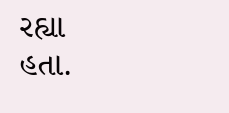રહ્યા હતા.